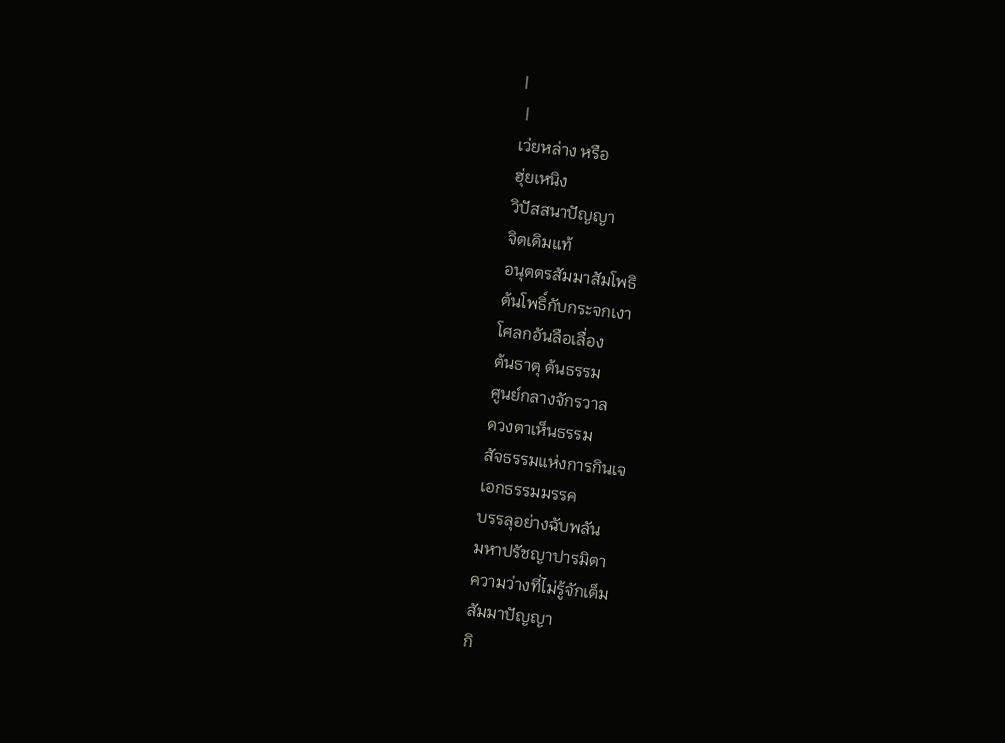|
 |
เว่ยหล่าง หรือ
ฮุ่ยเหนิง
วิปัสสนาปัญญา
จิตเดิมแท้
อนุตตรสัมมาสัมโพธิ
ต้นโพธิ์กับกระจกเงา
โศลกอันลือเลื่อง
ต้นธาตุ ต้นธรรม
ศูนย์กลางจักรวาล
ดวงตาเห็นธรรม
สัจธรรมแห่งการกินเจ
เอกธรรมมรรค
บรรลุอย่างฉับพลัน
มหาปรัชญาปารมิตา
ความว่างที่ไม่รู้จักเต็ม
สัมมาปัญญา
กิ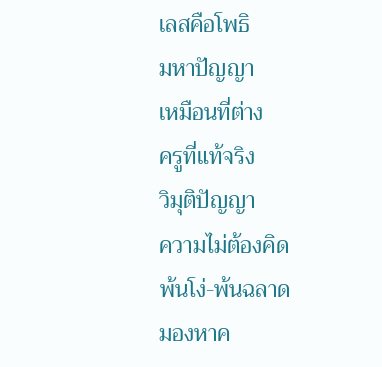เลสคือโพธิ
มหาปัญญา
เหมือนที่ต่าง
ครูที่แท้จริง
วิมุติปัญญา
ความไม่ต้องคิด
พ้นโง่-พ้นฉลาด
มองหาค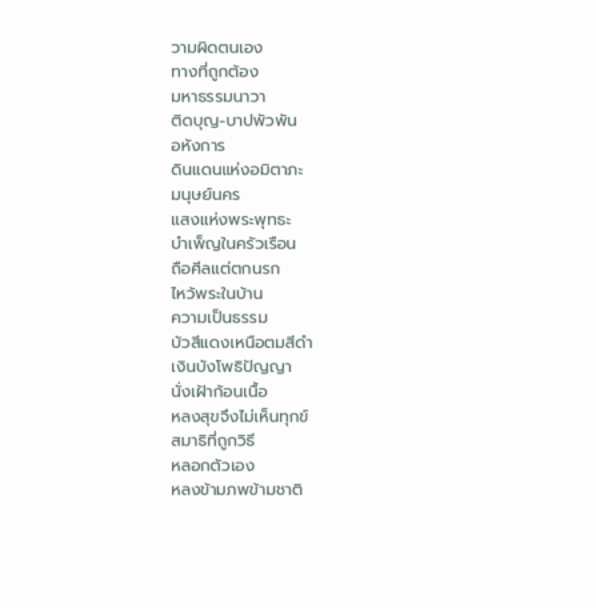วามผิดตนเอง
ทางที่ถูกต้อง
มหาธรรมนาวา
ติดบุญ-บาปพัวพัน
อหังการ
ดินแดนแห่งอมิตาภะ
มนุษย์นคร
แสงแห่งพระพุทธะ
บำเพ็ญในครัวเรือน
ถือศีลแต่ตกนรก
ไหว้พระในบ้าน
ความเป็นธรรม
บัวสีแดงเหนือตมสีดำ
เงินบังโพธิปัญญา
นั่งเฝ้าก้อนเนื้อ
หลงสุขจึงไม่เห็นทุกข์
สมาธิที่ถูกวิธี
หลอกตัวเอง
หลงข้ามภพข้ามชาติ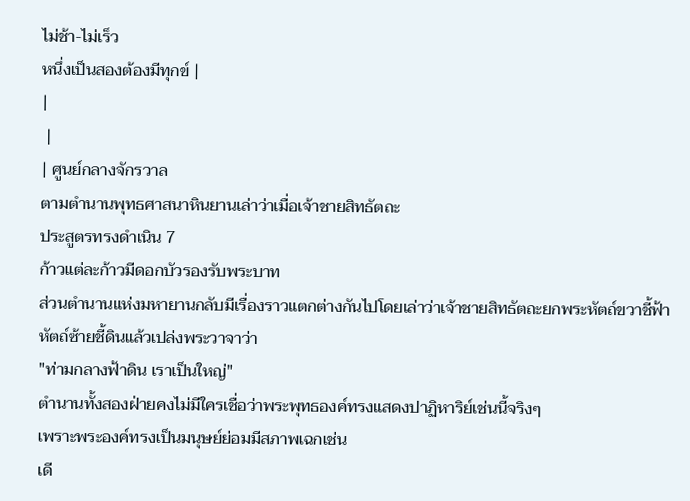ไม่ช้า-ไม่เร็ว
หนึ่งเป็นสองต้องมีทุกข์ |
|
 |
| ศูนย์กลางจักรวาล
ตามตำนานพุทธศาสนาหินยานเล่าว่าเมื่อเจ้าชายสิทธัตถะ
ประสูตรทรงดำเนิน 7
ก้าวแต่ละก้าวมีดอกบัวรองรับพระบาท
ส่วนตำนานแห่งมหายานกลับมีเรื่องราวแตกต่างกันไปโดยเล่าว่าเจ้าชายสิทธัตถะยกพระหัตถ์ขวาชี้ฟ้า
หัตถ์ซ้ายชี้ดินแล้วเปล่งพระวาจาว่า
"ท่ามกลางฟ้าดิน เราเป็นใหญ่"
ตำนานทั้งสองฝ่ายคงไม่มีใครเชื่อว่าพระพุทธองค์ทรงแสดงปาฏิหาริย์เช่นนี้จริงๆ
เพราะพระองค์ทรงเป็นมนุษย์ย่อมมีสภาพเฉกเช่น
เดี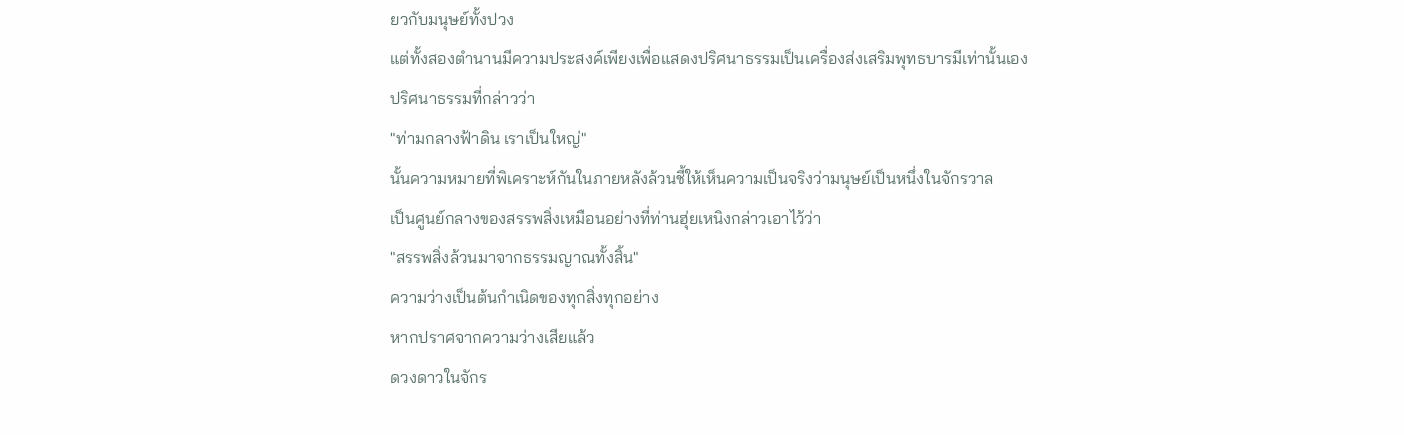ยวกับมนุษย์ทั้งปวง
แต่ทั้งสองตำนานมีความประสงค์เพียงเพื่อแสดงปริศนาธรรมเป็นเครื่องส่งเสริมพุทธบารมีเท่านั้นเอง
ปริศนาธรรมที่กล่าวว่า
"ท่ามกลางฟ้าดิน เราเป็นใหญ่"
นั้นความหมายที่พิเคราะห์กันในภายหลังล้วนชี้ให้เห็นความเป็นจริงว่ามนุษย์เป็นหนึ่งในจักรวาล
เป็นศูนย์กลางของสรรพสิ่งเหมือนอย่างที่ท่านฮุ่ยเหนิงกล่าวเอาไว้ว่า
"สรรพสิ่งล้วนมาจากธรรมญาณทั้งสิ้น"
ความว่างเป็นต้นกำเนิดของทุกสิ่งทุกอย่าง
หากปราศจากความว่างเสียแล้ว
ดวงดาวในจักร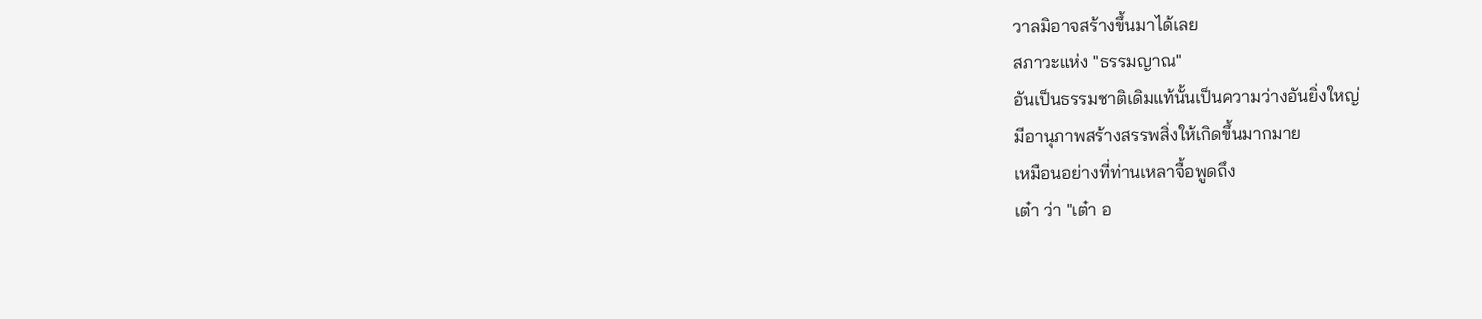วาลมิอาจสร้างขึ้นมาได้เลย
สภาวะแห่ง "ธรรมญาณ"
อันเป็นธรรมชาติเดิมแท้นั้นเป็นความว่างอันยิ่งใหญ่
มีอานุภาพสร้างสรรพสิ่งให้เกิดขึ้นมากมาย
เหมือนอย่างที่ท่านเหลาจื้อพูดถึง
เต๋า ว่า "เต๋า อ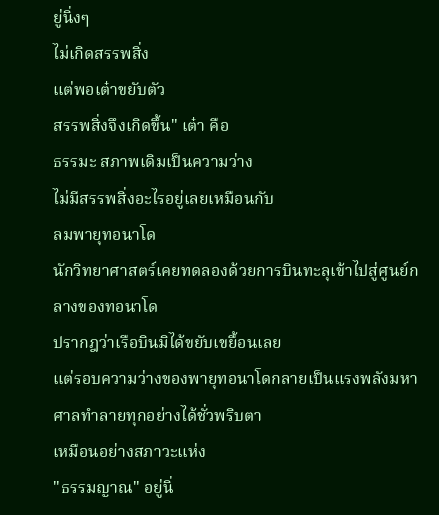ยู่นิ่งๆ
ไม่เกิดสรรพสิ่ง
แต่พอเต๋าขยับตัว
สรรพสิ่งจึงเกิดขึ้น" เต๋า คือ
ธรรมะ สภาพเดิมเป็นความว่าง
ไม่มีสรรพสิ่งอะไรอยู่เลยเหมือนกับ
ลมพายุทอนาโด
นักวิทยาศาสตร์เคยทดลองด้วยการบินทะลุเข้าไปสู่ศูนย์กลางของทอนาโด
ปรากฎว่าเรือบินมิได้ขยับเขยื้อนเลย
แต่รอบความว่างของพายุทอนาโดกลายเป็นแรงพลังมหาศาลทำลายทุกอย่างได้ชั่วพริบตา
เหมือนอย่างสภาวะแห่ง
"ธรรมญาณ" อยู่นิ่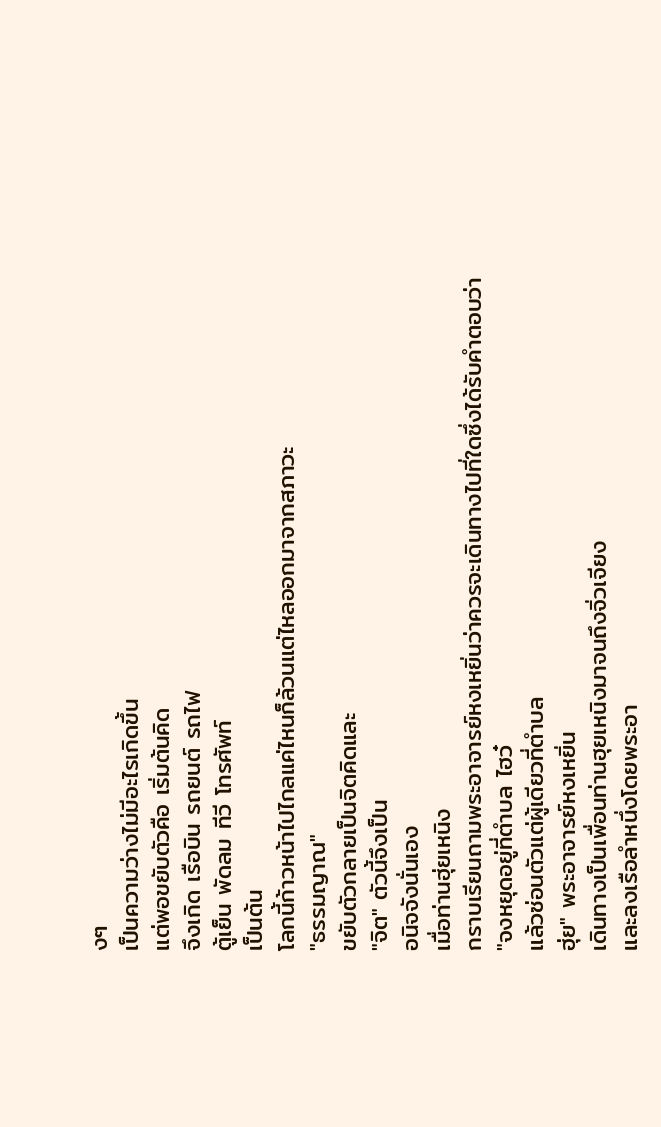งๆ
เป็นความว่างไม่มีอะไรเกิดขึ้น
แต่พอขยับตัวคือ เริ่มต้นคิด
จึงเกิด เรือบิน รถยนต์ รถไฟ
ตู้เย็น พัดลม ทีวี โทรศัพท์
เป็นต้น
โลกนี้ก้าวหน้าไปไกลแค่ไหนก็ล้วนแต่ไหลออกมาจากสภาวะ
"ธรรมญาณ"
ขยับตัวกลายเป็นจิตคิดและ
"จิต" ตัวนี้จึงเป็น
อนิจจังนั่นเอง
เมื่อท่านฮุ่ยเหนิง
กราบเรียนถามพระอาจารย์หงเหยิ่นว่าควรจะเดินทางไปที่ใดซึ่งได้รับคำตอบว่า
"จงหยุดอยู่ที่ตำบล ไฮว๋
แล้วซ่อนตัวแต่ผู้เดียวที่ตำบล
ฮุ่ย" พระอาจารย์หงเหยิ่น
เดินทางเป็นเพื่อนท่านฮุยเหนิงมาจนถึงจิ่วเจียง
และลงเรือลำหนึ่งโดยพระอา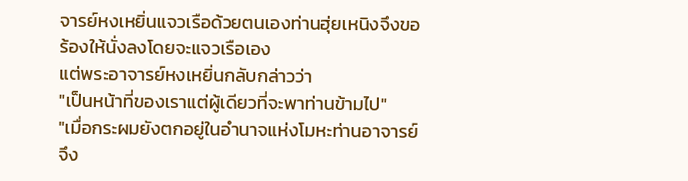จารย์หงเหยิ่นแจวเรือด้วยตนเองท่านฮุ่ยเหนิงจึงขอร้องให้นั่งลงโดยจะแจวเรือเอง
แต่พระอาจารย์หงเหยิ่นกลับกล่าวว่า
"เป็นหน้าที่ของเราแต่ผู้เดียวที่จะพาท่านข้ามไป"
"เมื่อกระผมยังตกอยู่ในอำนาจแห่งโมหะท่านอาจารย์จึง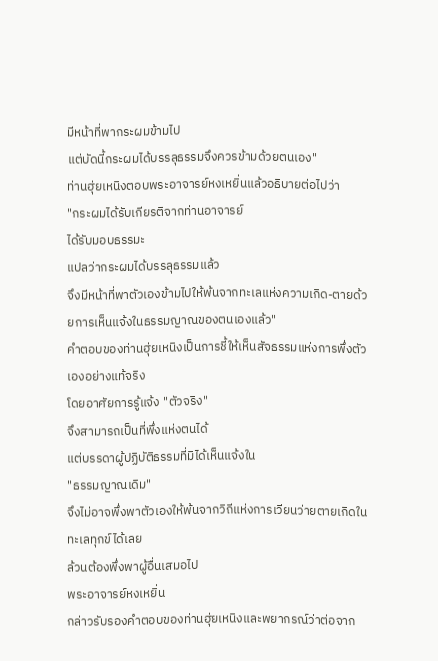มีหน้าที่พากระผมข้ามไป
แต่บัดนี้กระผมได้บรรลุธรรมจึงควรข้ามด้วยตนเอง"
ท่านฮุ่ยเหนิงตอบพระอาจารย์หงเหยิ่นแล้วอธิบายต่อไปว่า
"กระผมได้รับเกียรติจากท่านอาจารย์
ได้รับมอบธรรมะ
แปลว่ากระผมได้บรรลุธรรมแล้ว
จึงมีหน้าที่พาตัวเองข้ามไปให้พ้นจากทะเลแห่งความเกิด-ตายด้วยการเห็นแจ้งในธรรมญาณของตนเองแล้ว"
คำตอบของท่านฮุ่ยเหนิงเป็นการชี้ให้เห็นสัจธรรมแห่งการพึ่งตัวเองอย่างแท้จริง
โดยอาศัยการรู้แจ้ง "ตัวจริง"
จึงสามารถเป็นที่พึ่งแห่งตนได้
แต่บรรดาผู้ปฏิบัติธรรมที่มิได้เห็นแจ้งใน
"ธรรมญาณเดิม"
จึงไม่อาจพึ่งพาตัวเองให้พ้นจากวิถีแห่งการเวียนว่ายตายเกิดในทะเลทุกข์ได้เลย
ล้วนต้องพึ่งพาผู้อื่นเสมอไป
พระอาจารย์หงเหยิ่น
กล่าวรับรองคำตอบของท่านฮุ่ยเหนิงและพยากรณ์ว่าต่อจาก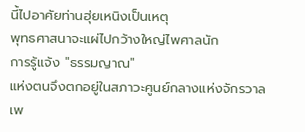นี้ไปอาศัยท่านฮุ่ยเหนิงเป็นเหตุ
พุทธศาสนาจะแผ่ไปกว้างใหญ่ไพศาลนัก
การรู้แจ้ง "ธรรมญาณ"
แห่งตนจึงตกอยู่ในสภาวะศูนย์กลางแห่งจักรวาล
เพ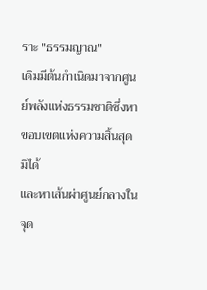ราะ "ธรรมญาณ"
เดิมมีต้นกำเนิดมาจากศูนย์พลังแห่งธรรมชาติซึ่งหาขอบเขตแห่งความสิ้นสุดมิได้
และหาเส้นผ่าศูนย์กลางในจุด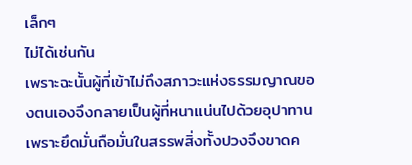เล็กๆ
ไม่ได้เช่นกัน
เพราะฉะนั้นผู้ที่เข้าไม่ถึงสภาวะแห่งธรรมญาณของตนเองจึงกลายเป็นผู้ที่หนาแน่นไปด้วยอุปาทานเพราะยึดมั่นถือมั่นในสรรพสิ่งทั้งปวงจึงขาดค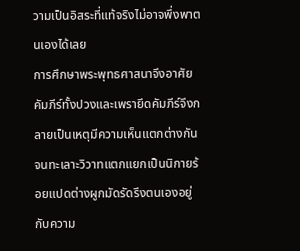วามเป็นอิสระที่แท้จริงไม่อาจพึ่งพาตนเองได้เลย
การศึกษาพระพุทธศาสนาจึงอาศัยคัมภีร์ทั้งปวงและเพรายึดคัมภีร์จึงกลายเป็นเหตุมีความเห็นแตกต่างกันจนทะเลาะวิวาทแตกแยกเป็นนิกายร้อยแปดต่างผูกมัดรัดรึงตนเองอยู่กับความ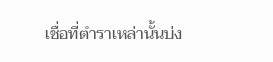เชื่อที่ตำราเหล่านั้นบ่ง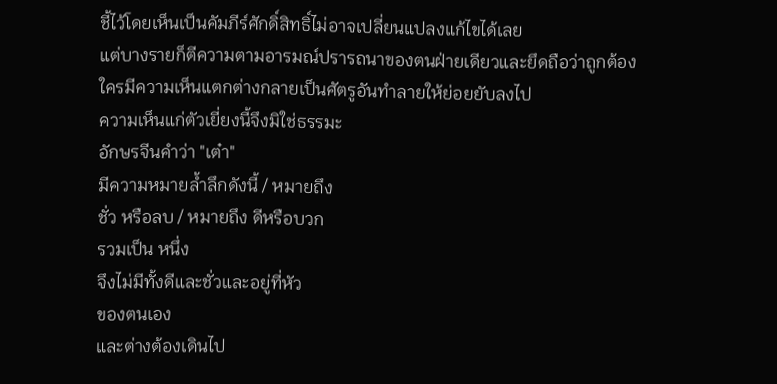ชี้ไว้โดยเห็นเป็นคัมภีร์ศักดิ์สิทธิ์ไม่อาจเปลี่ยนแปลงแก้ไขได้เลย
แต่บางรายก็ตีความตามอารมณ์ปรารถนาของตนฝ่ายเดียวและยึดถือว่าถูกต้อง
ใครมีความเห็นแตกต่างกลายเป็นศัตรูอันทำลายให้ย่อยยับลงไป
ความเห็นแก่ตัวเยี่ยงนี้จึงมิใช่ธรรมะ
อักษรจีนคำว่า "เต๋า"
มีความหมายล้ำลึกดังนี้ / หมายถึง
ชั่ว หรือลบ / หมายถึง ดีหรือบวก
รวมเป็น หนึ่ง
จึงไม่มีทั้งดีและชั่วและอยู่ที่หัว
ของตนเอง
และต่างต้องเดินไป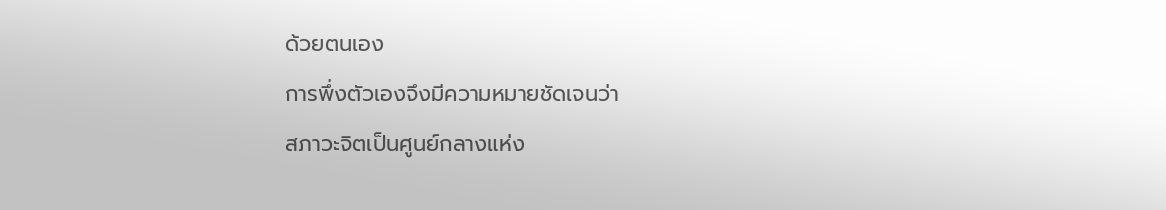ด้วยตนเอง
การพึ่งตัวเองจึงมีความหมายชัดเจนว่า
สภาวะจิตเป็นศูนย์กลางแห่ง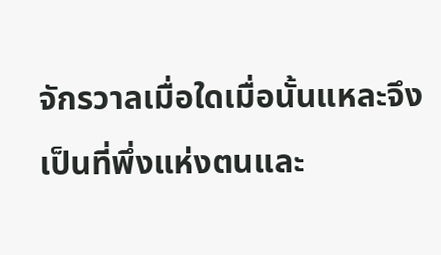จักรวาลเมื่อใดเมื่อนั้นแหละจึงเป็นที่พึ่งแห่งตนและ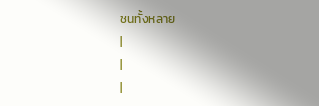ชนทั้งหลาย
|
|
|